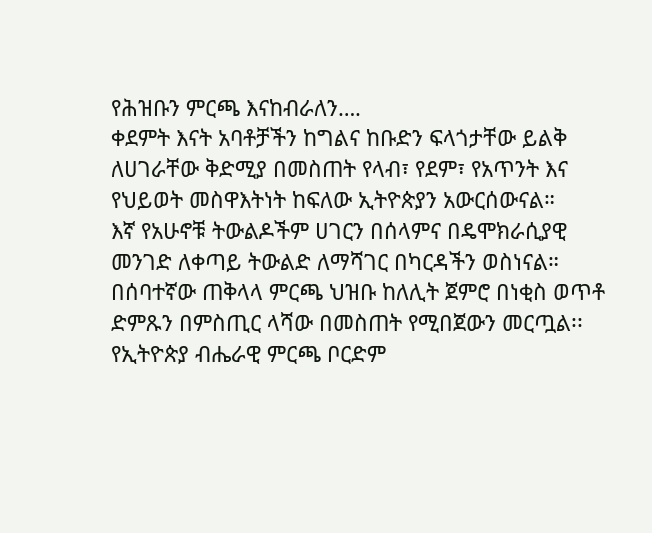የሕዝቡን ምርጫ እናከብራለን….
ቀደምት እናት አባቶቻችን ከግልና ከቡድን ፍላጎታቸው ይልቅ ለሀገራቸው ቅድሚያ በመስጠት የላብ፣ የደም፣ የአጥንት እና የህይወት መስዋእትነት ከፍለው ኢትዮጵያን አውርሰውናል።
እኛ የአሁኖቹ ትውልዶችም ሀገርን በሰላምና በዴሞክራሲያዊ መንገድ ለቀጣይ ትውልድ ለማሻገር በካርዳችን ወስነናል።
በሰባተኛው ጠቅላላ ምርጫ ህዝቡ ከለሊት ጀምሮ በነቂስ ወጥቶ ድምጹን በምስጢር ላሻው በመስጠት የሚበጀውን መርጧል፡፡
የኢትዮጵያ ብሔራዊ ምርጫ ቦርድም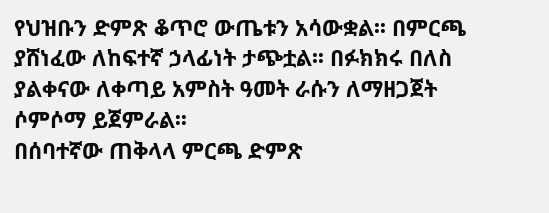የህዝቡን ድምጽ ቆጥሮ ውጤቱን አሳውቋል፡፡ በምርጫ ያሸነፈው ለከፍተኛ ኃላፊነት ታጭቷል፡፡ በፉክክሩ በለስ ያልቀናው ለቀጣይ አምስት ዓመት ራሱን ለማዘጋጀት ሶምሶማ ይጀምራል፡፡
በሰባተኛው ጠቅላላ ምርጫ ድምጽ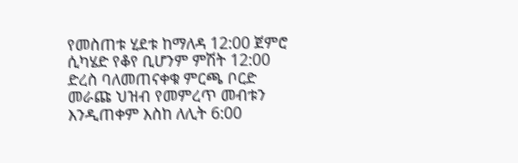የመስጠቱ ሂደቱ ከማለዳ 12:00 ጀምሮ ሲካሄድ የቆየ ቢሆንም ምሽት 12:00 ድረስ ባለመጠናቀቁ ምርጫ ቦርድ መራጩ ህዝብ የመምረጥ መብቱን እንዲጠቀም እስከ ለሊት 6:00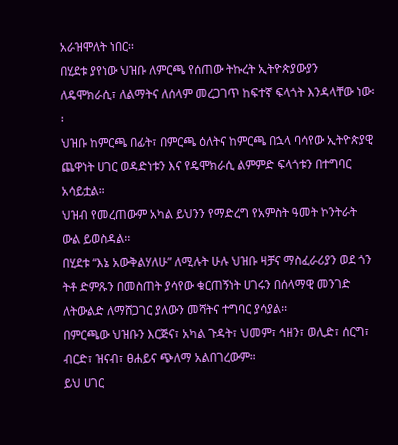አራዝሞለት ነበር፡፡
በሂደቱ ያየነው ህዝቡ ለምርጫ የሰጠው ትኩረት ኢትዮጵያውያን ለዴሞክራሲ፣ ለልማትና ለሰላም መረጋገጥ ከፍተኛ ፍላጎት እንዳላቸው ነው፡፡
ህዝቡ ከምርጫ በፊት፣ በምርጫ ዕለትና ከምርጫ በኋላ ባሳየው ኢትዮጵያዊ ጨዋነት ሀገር ወዳድነቱን እና የዴሞክራሲ ልምምድ ፍላጎቱን በተግባር አሳይቷል።
ህዝብ የመረጠውም አካል ይህንን የማድረግ የአምስት ዓመት ኮንትራት ውል ይወስዳል፡፡
በሂደቱ “እኔ አውቅልሃለሁ” ለሚሉት ሁሉ ህዝቡ ዛቻና ማስፈራሪያን ወደ ጎን ትቶ ድምጹን በመስጠት ያሳየው ቁርጠኝነት ሀገሩን በሰላማዊ መንገድ ለትውልድ ለማሸጋገር ያለውን መሻትና ተግባር ያሳያል፡፡
በምርጫው ህዝቡን እርጅና፣ አካል ጉዳት፣ ህመም፣ ኅዘን፣ ወሊድ፣ ሰርግ፣ ብርድ፣ ዝናብ፣ ፀሐይና ጭለማ አልበገረውም።
ይህ ሀገር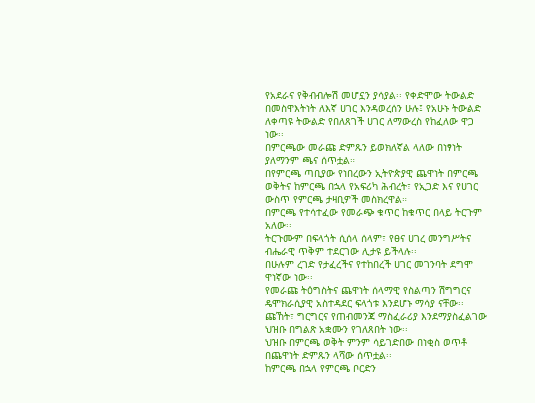የአደራና የቅብብሎሽ መሆኗን ያሳያል፡፡ የቀድሞው ትውልድ በመስዋእትነት ለእኛ ሀገር እንዳወረሰን ሁሉ፤ የአሁኑ ትውልድ ለቀጣዩ ትውልድ የበለጸገች ሀገር ለማውረስ የከፈለው ዋጋ ነው፡፡
በምርጫው መራጩ ድምጹን ይወክለኛል ላለው በነፃነት ያለማንም ጫና ሰጥቷል።
በየምርጫ ጣቢያው የነበረውን ኢትዮጵያዊ ጨዋነት በምርጫ ወቅትና ከምርጫ በኋላ የአፍሪካ ሕብረት፣ የኢጋድ እና የሀገር ውስጥ የምርጫ ታዛቢዎች መስክረዋል።
በምርጫ የተሳተፈው የመራጭ ቁጥር ከቁጥር በላይ ትርጉም አለው፡፡
ትርጉሙም በፍላጎት ሲሰላ ሰላም፣ የፀና ሀገረ መንግሥትና ብሔራዊ ጥቅም ተደርገው ሊታዩ ይችላሉ፡፡
በሁሉም ረገድ የታፈረችና የተከበረች ሀገር መገንባት ደግሞ ዋነኛው ነው፡፡
የመራጩ ትዕግስትና ጨዋነት ሰላማዊ የስልጣን ሽግግርና ዴሞክራሲያዊ አስተዳደር ፍላጎቱ እንደሆኑ ማሳያ ናቸው፡፡
ጩኸት፣ ግርግርና የጠብመንጃ ማስፈራሪያ እንደማያስፈልገው ህዝቡ በግልጽ አቋሙን የገለጸበት ነው፡፡
ህዝቡ በምርጫ ወቅት ምንም ሳይገድበው በነቂስ ወጥቶ በጨዋነት ድምጹን ላሻው ሰጥቷል፡፡
ከምርጫ በኋላ የምርጫ ቦርድን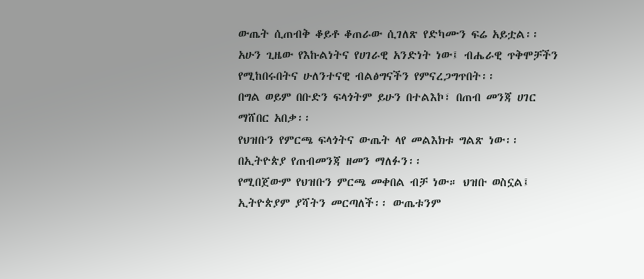ውጤት ሲጠብቅ ቆይቶ ቆጠራው ሲገለጽ የድካሙን ፍሬ አይቷል፡፡
አሁን ጊዜው የእኩልነትና የሀገራዊ አንድነት ነው፤ ብሔራዊ ጥቅሞቻችን የሚከበሩበትና ሁለንተናዊ ብልፅግናችን የምናረጋግጥበት፡፡
በግል ወይም በቡድን ፍላጎትም ይሁን በተልእኮ፣ በጠብ መንጃ ሀገር ማሸበር አበቃ፡፡
የህዝቡን የምርጫ ፍላጎትና ውጤት ላየ መልእክቱ ግልጽ ነው፡፡ በኢትዮጵያ የጠብመንጃ ዘመን ማለፉን፡፡
የሚበጀውም የህዝቡን ምርጫ መቀበል ብቻ ነው። ህዝቡ ወስኗል፤ ኢትዮጵያም ያሻትን መርጣለች፡፡ ውጤቱንም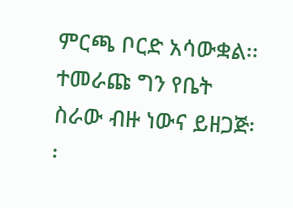ምርጫ ቦርድ አሳውቋል፡፡
ተመራጩ ግን የቤት ስራው ብዙ ነውና ይዘጋጅ፡፡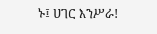ኑ፤ ሀገር እንሥራ!